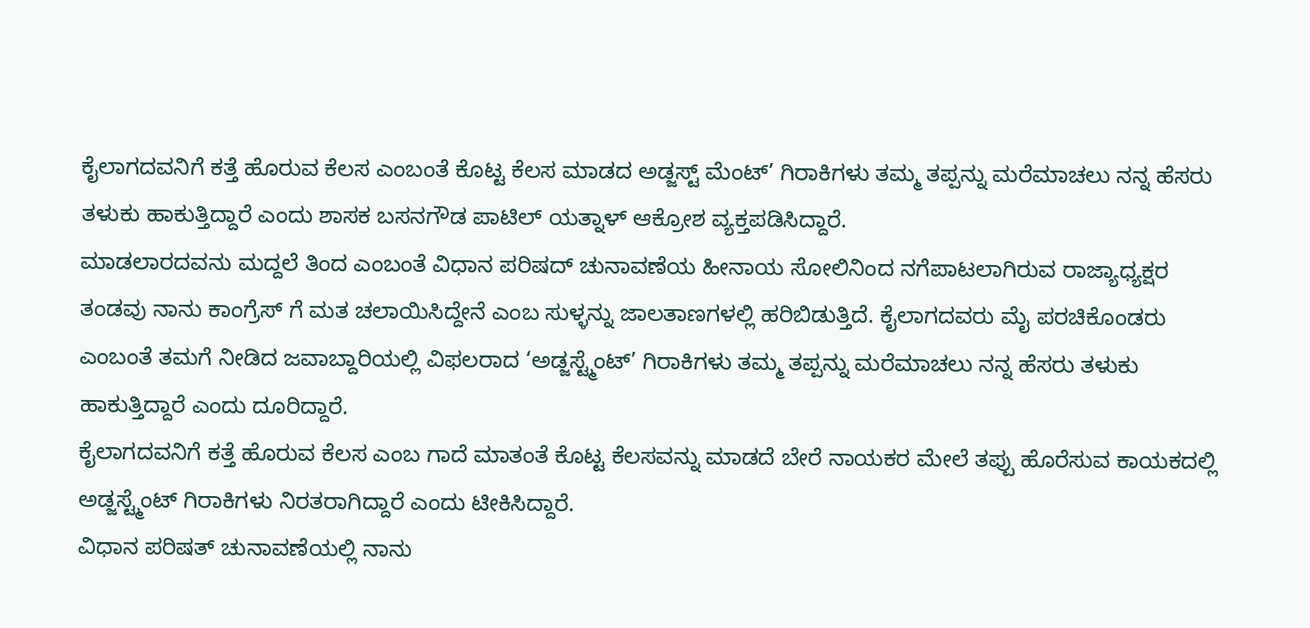ಕೈಲಾಗದವನಿಗೆ ಕತ್ತೆ ಹೊರುವ ಕೆಲಸ ಎಂಬಂತೆ ಕೊಟ್ಟ ಕೆಲಸ ಮಾಡದ ಅಡ್ಜಸ್ಟ್ ಮೆಂಟ್’ ಗಿರಾಕಿಗಳು ತಮ್ಮ ತಪ್ಪನ್ನು ಮರೆಮಾಚಲು ನನ್ನ ಹೆಸರು ತಳುಕು ಹಾಕುತ್ತಿದ್ದಾರೆ ಎಂದು ಶಾಸಕ ಬಸನಗೌಡ ಪಾಟಿಲ್ ಯತ್ನಾಳ್ ಆಕ್ರೋಶ ವ್ಯಕ್ತಪಡಿಸಿದ್ದಾರೆ.
ಮಾಡಲಾರದವನು ಮದ್ದಲೆ ತಿಂದ ಎಂಬಂತೆ ವಿಧಾನ ಪರಿಷದ್ ಚುನಾವಣೆಯ ಹೀನಾಯ ಸೋಲಿನಿಂದ ನಗೆಪಾಟಲಾಗಿರುವ ರಾಜ್ಯಾಧ್ಯಕ್ಷರ ತಂಡವು ನಾನು ಕಾಂಗ್ರೆಸ್ ಗೆ ಮತ ಚಲಾಯಿಸಿದ್ದೇನೆ ಎಂಬ ಸುಳ್ಳನ್ನು ಜಾಲತಾಣಗಳಲ್ಲಿ ಹರಿಬಿಡುತ್ತಿದೆ. ಕೈಲಾಗದವರು ಮೈ ಪರಚಿಕೊಂಡರು ಎಂಬಂತೆ ತಮಗೆ ನೀಡಿದ ಜವಾಬ್ದಾರಿಯಲ್ಲಿ ವಿಫಲರಾದ ‘ಅಡ್ಜಸ್ಟ್ಮೆಂಟ್’ ಗಿರಾಕಿಗಳು ತಮ್ಮ ತಪ್ಪನ್ನು ಮರೆಮಾಚಲು ನನ್ನ ಹೆಸರು ತಳುಕು ಹಾಕುತ್ತಿದ್ದಾರೆ ಎಂದು ದೂರಿದ್ದಾರೆ.
ಕೈಲಾಗದವನಿಗೆ ಕತ್ತೆ ಹೊರುವ ಕೆಲಸ ಎಂಬ ಗಾದೆ ಮಾತಂತೆ ಕೊಟ್ಟ ಕೆಲಸವನ್ನು ಮಾಡದೆ ಬೇರೆ ನಾಯಕರ ಮೇಲೆ ತಪ್ಪು ಹೊರೆಸುವ ಕಾಯಕದಲ್ಲಿ ಅಡ್ಜಸ್ಟ್ಮೆಂಟ್ ಗಿರಾಕಿಗಳು ನಿರತರಾಗಿದ್ದಾರೆ ಎಂದು ಟೀಕಿಸಿದ್ದಾರೆ.
ವಿಧಾನ ಪರಿಷತ್ ಚುನಾವಣೆಯಲ್ಲಿ ನಾನು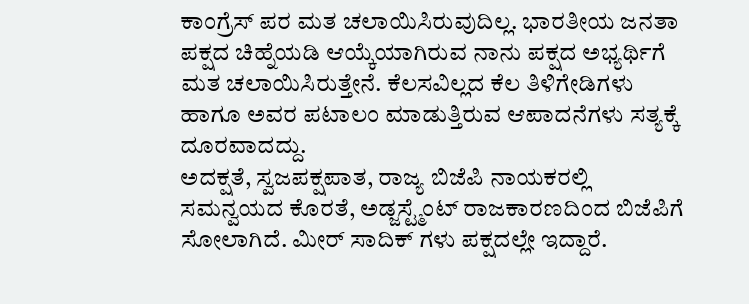ಕಾಂಗ್ರೆಸ್ ಪರ ಮತ ಚಲಾಯಿಸಿರುವುದಿಲ್ಲ. ಭಾರತೀಯ ಜನತಾ ಪಕ್ಷದ ಚಿಹ್ನೆಯಡಿ ಆಯ್ಕೆಯಾಗಿರುವ ನಾನು ಪಕ್ಷದ ಅಭ್ಯರ್ಥಿಗೆ ಮತ ಚಲಾಯಿಸಿರುತ್ತೇನೆ. ಕೆಲಸವಿಲ್ಲದ ಕೆಲ ತಿಳಿಗೇಡಿಗಳು ಹಾಗೂ ಅವರ ಪಟಾಲಂ ಮಾಡುತ್ತಿರುವ ಆಪಾದನೆಗಳು ಸತ್ಯಕ್ಕೆ ದೂರವಾದದ್ದು.
ಅದಕ್ಷತೆ, ಸ್ವಜಪಕ್ಷಪಾತ, ರಾಜ್ಯ ಬಿಜೆಪಿ ನಾಯಕರಲ್ಲಿ ಸಮನ್ವಯದ ಕೊರತೆ, ಅಡ್ಜಸ್ಟ್ಮೆಂಟ್ ರಾಜಕಾರಣದಿಂದ ಬಿಜೆಪಿಗೆ ಸೋಲಾಗಿದೆ. ಮೀರ್ ಸಾದಿಕ್ ಗಳು ಪಕ್ಷದಲ್ಲೇ ಇದ್ದಾರೆ.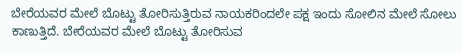ಬೇರೆಯವರ ಮೇಲೆ ಬೊಟ್ಟು ತೋರಿಸುತ್ತಿರುವ ನಾಯಕರಿಂದಲೇ ಪಕ್ಷ ಇಂದು ಸೋಲಿನ ಮೇಲೆ ಸೋಲು ಕಾಣುತ್ತಿದೆ. ಬೇರೆಯವರ ಮೇಲೆ ಬೊಟ್ಟು ತೋರಿಸುವ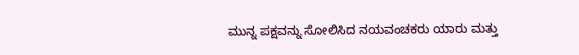ಮುನ್ನ ಪಕ್ಷವನ್ನು ಸೋಲಿಸಿದ ನಯವಂಚಕರು ಯಾರು ಮತ್ತು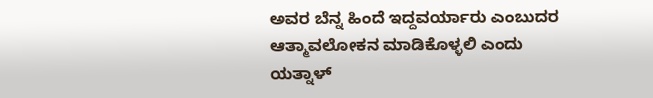ಅವರ ಬೆನ್ನ ಹಿಂದೆ ಇದ್ದವರ್ಯಾರು ಎಂಬುದರ ಆತ್ಮಾವಲೋಕನ ಮಾಡಿಕೊಳ್ಳಲಿ ಎಂದು ಯತ್ನಾಳ್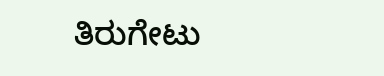ತಿರುಗೇಟು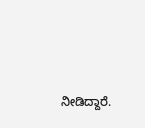ನೀಡಿದ್ದಾರೆ.